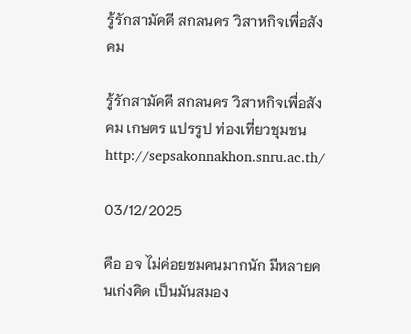รู้รักสามัคคี สกลนคร วิสาหกิจเพื่อสังคม

รู้รักสามัคคี สกลนคร วิสาหกิจเพื่อสังคม เกษตร แปรรูป ท่องเที่ยวชุมชน
http://sepsakonnakhon.snru.ac.th/

03/12/2025

คือ อจ ไม่ค่อยชมคนมากนัก มีหลายคนเก่งคิด เป็นมันสมอง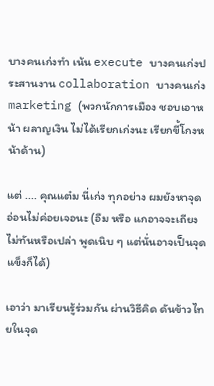บางคนเก่งทำ เน้น execute บางคนเก่งประสานงาน collaboration บางคนเก่ง marketing (พวกนักการเมือง ชอบเอาหน้า ผลาญเงิน ไม่ได้เรียกเก่งนะ เรียกขี้โกงหน้าด้าน)

แต่ .... คุณแต๋ม นี่เก่ง ทุกอย่าง ผมยังหาจุดอ่อนไม่ค่อยเจอนะ (อืม หรือ แกอาจจะเถียงไม่ทันหรือเปล่า พูดเนิบ ๆ แต่นั่นอาจเป็นจุดแข็งก็ได้)

เอาว่า มาเรียนรู้ร่วมกัน ผ่านวิธีคิด ดันข้าวไทยในจุด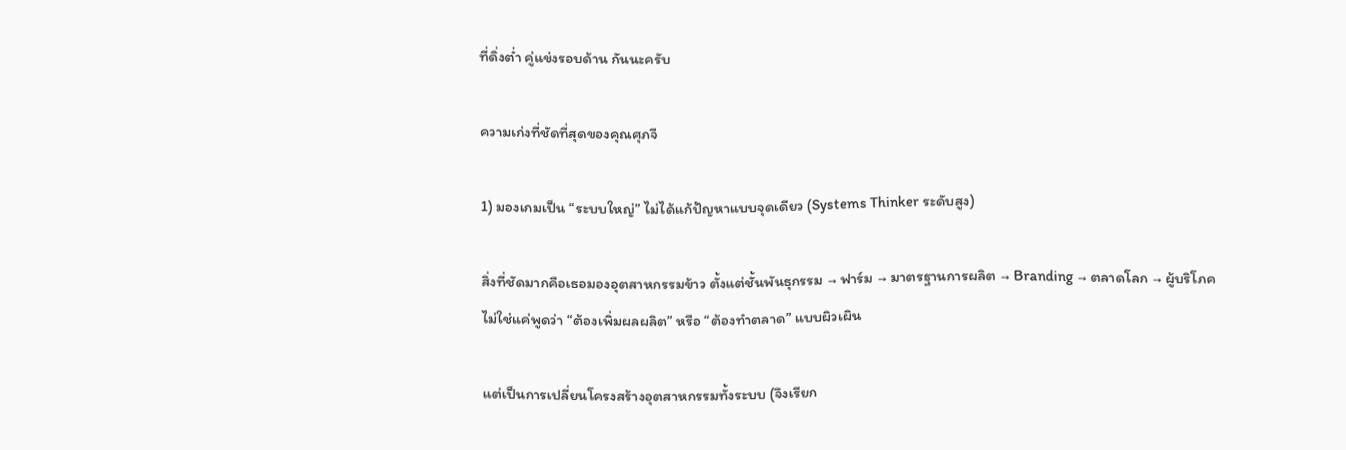ที่ดิ่งต่ำ คู่แข่งรอบด้าน กันนะครับ

ความเก่งที่ชัดที่สุดของคุณศุภจี

1) มองเกมเป็น “ระบบใหญ่” ไม่ได้แก้ปัญหาแบบจุดเดียว (Systems Thinker ระดับสูง)

สิ่งที่ชัดมากคือเธอมองอุตสาหกรรมข้าว ตั้งแต่ชั้นพันธุกรรม → ฟาร์ม → มาตรฐานการผลิต → Branding → ตลาดโลก → ผู้บริโภค
ไม่ใช่แค่พูดว่า “ต้องเพิ่มผลผลิต” หรือ “ต้องทำตลาด” แบบผิวเผิน

แต่เป็นการเปลี่ยนโครงสร้างอุตสาหกรรมทั้งระบบ (จึงเรียก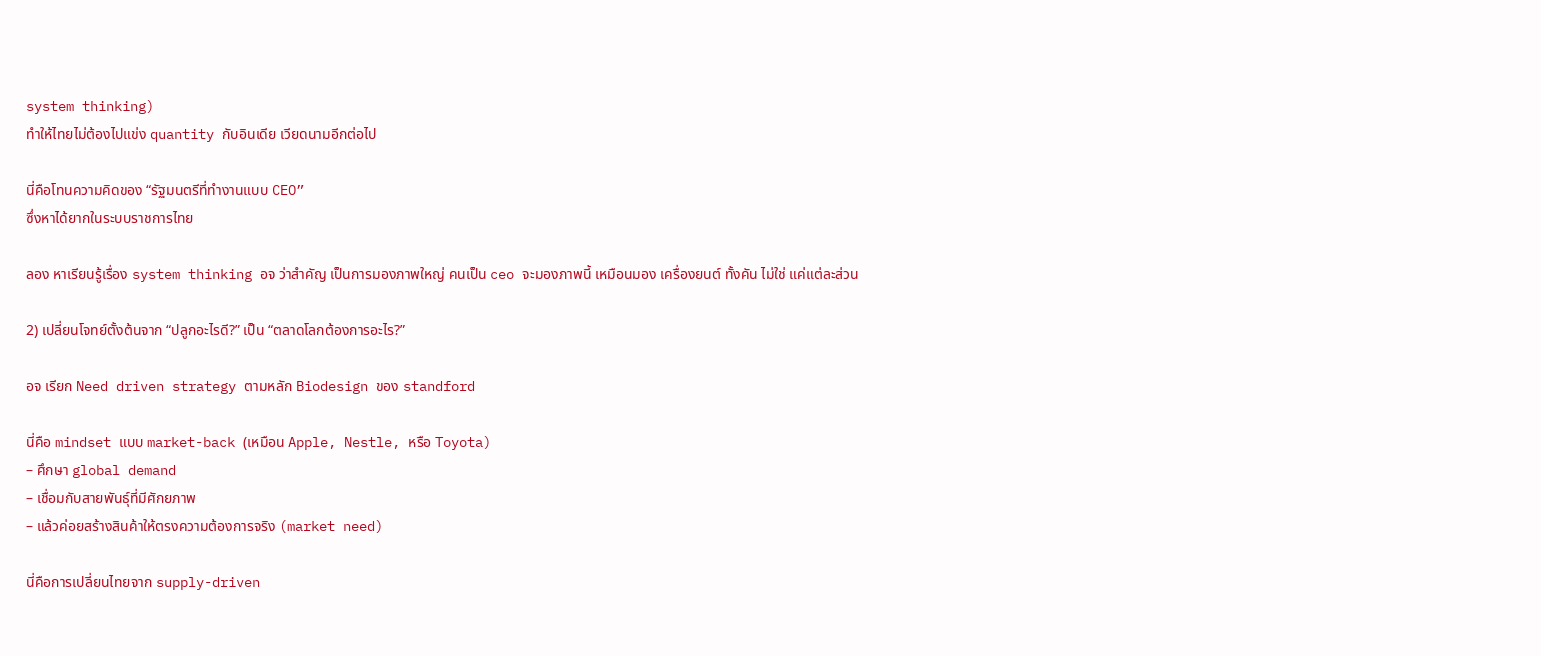system thinking)
ทำให้ไทยไม่ต้องไปแข่ง quantity กับอินเดีย เวียดนามอีกต่อไป

นี่คือโทนความคิดของ “รัฐมนตรีที่ทำงานแบบ CEO”
ซึ่งหาได้ยากในระบบราชการไทย

ลอง หาเรียนรู้เรื่อง system thinking อจ ว่าสำคัญ เป็นการมองภาพใหญ่ คนเป็น ceo จะมองภาพนี้ เหมือนมอง เครื่องยนต์ ทั้งคัน ไม่ใช่ แค่แต่ละส่วน

2) เปลี่ยนโจทย์ตั้งต้นจาก “ปลูกอะไรดี?” เป็น “ตลาดโลกต้องการอะไร?”

อจ เรียก Need driven strategy ตามหลัก Biodesign ของ standford

นี่คือ mindset แบบ market-back (เหมือน Apple, Nestle, หรือ Toyota)
– ศึกษา global demand
– เชื่อมกับสายพันธุ์ที่มีศักยภาพ
– แล้วค่อยสร้างสินค้าให้ตรงความต้องการจริง (market need)

นี่คือการเปลี่ยนไทยจาก supply-driven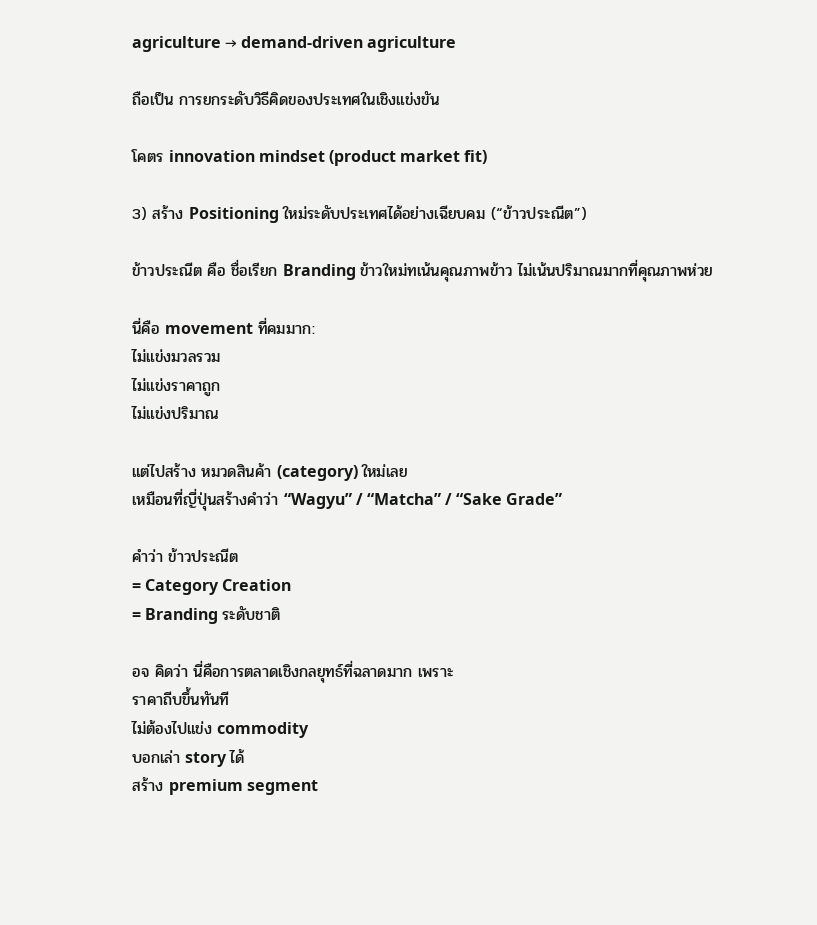agriculture → demand-driven agriculture

ถือเป็น การยกระดับวิธีคิดของประเทศในเชิงแข่งขัน

โคตร innovation mindset (product market fit)

3) สร้าง Positioning ใหม่ระดับประเทศได้อย่างเฉียบคม (“ข้าวประณีต”)

ข้าวประณีต คือ ชื่อเรียก Branding ข้าวใหม่ทเน้นคุณภาพข้าว ไม่เน้นปริมาณมากที่คุณภาพห่วย

นี่คือ movement ที่คมมาก:
ไม่แข่งมวลรวม
ไม่แข่งราคาถูก
ไม่แข่งปริมาณ

แต่ไปสร้าง หมวดสินค้า (category) ใหม่เลย
เหมือนที่ญี่ปุ่นสร้างคำว่า “Wagyu” / “Matcha” / “Sake Grade”

คำว่า ข้าวประณีต
= Category Creation
= Branding ระดับชาติ

อจ คิดว่า นี่คือการตลาดเชิงกลยุทธ์ที่ฉลาดมาก เพราะ
ราคาถีบขึ้นทันที
ไม่ต้องไปแข่ง commodity
บอกเล่า story ได้
สร้าง premium segment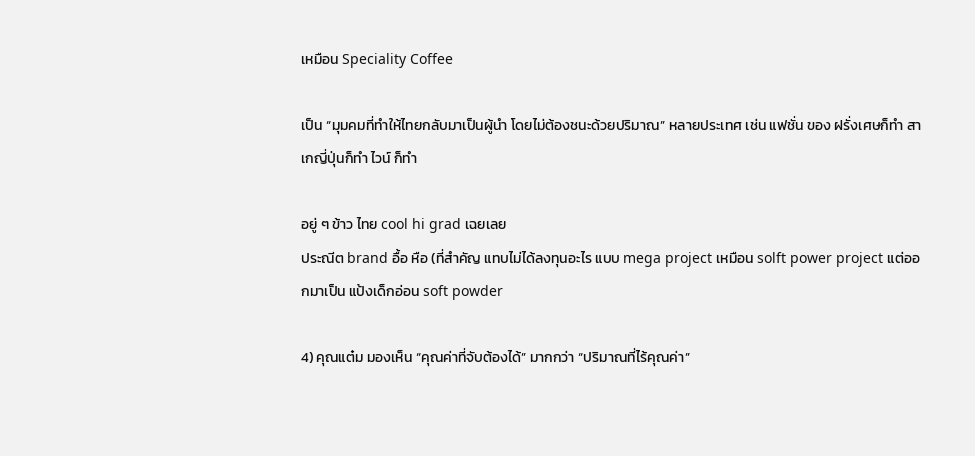เหมือน Speciality Coffee

เป็น “มุมคมที่ทำให้ไทยกลับมาเป็นผู้นำ โดยไม่ต้องชนะด้วยปริมาณ” หลายประเทศ เช่น แฟชั่น ของ ฝรั่งเศษก็ทำ สาเกญี่ปุ่นก็ทำ ไวน์ ก็ทำ

อยู่ ๆ ข้าว ไทย cool hi grad เฉยเลย
ประณีต brand อื้อ หือ (ที่สำคัญ แทบไม่ได้ลงทุนอะไร แบบ mega project เหมือน solft power project แต่ออกมาเป็น แป้งเด็กอ่อน soft powder

4) คุณแต๋ม มองเห็น “คุณค่าที่จับต้องได้” มากกว่า “ปริมาณที่ไร้คุณค่า”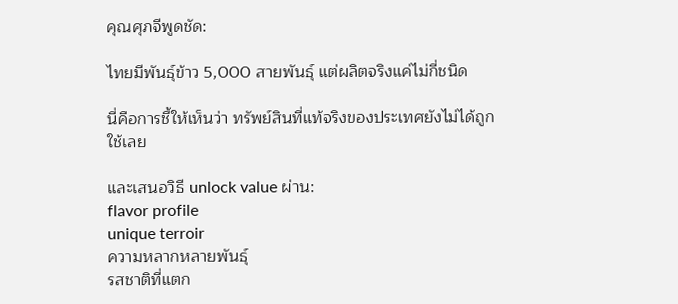คุณศุภจีพูดชัด:

ไทยมีพันธุ์ข้าว 5,000 สายพันธุ์ แต่ผลิตจริงแค่ไม่กี่ชนิด

นี่คือการชี้ให้เห็นว่า ทรัพย์สินที่แท้จริงของประเทศยังไม่ได้ถูกใช้เลย

และเสนอวิธี unlock value ผ่าน:
flavor profile
unique terroir
ความหลากหลายพันธุ์
รสชาติที่แตก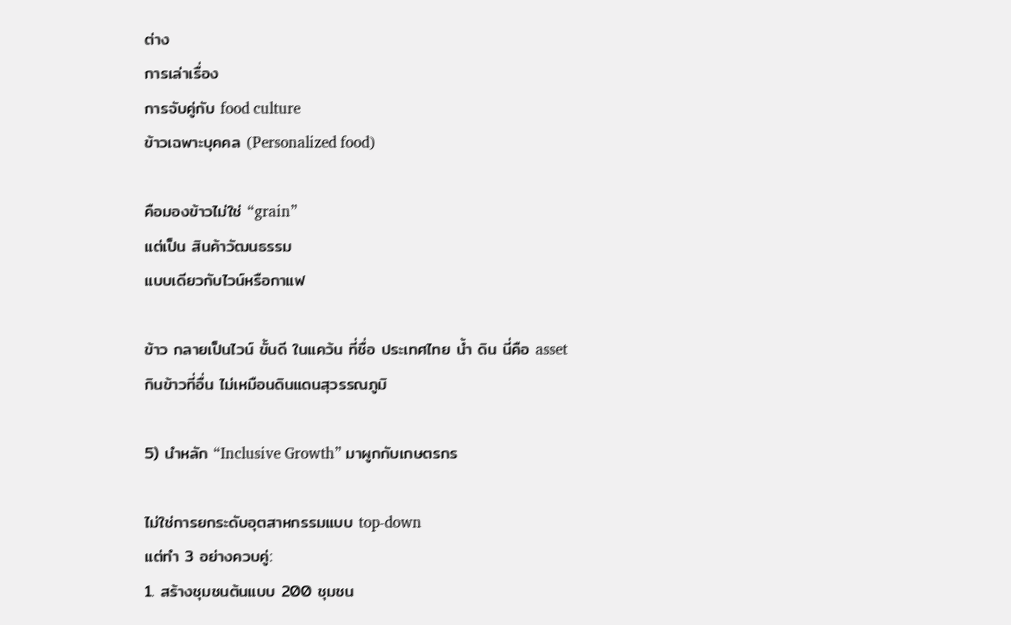ต่าง
การเล่าเรื่อง
การจับคู่กับ food culture
ข้าวเฉพาะบุคคล (Personalized food)

คือมองข้าวไม่ใช่ “grain”
แต่เป็น สินค้าวัฒนธรรม
แบบเดียวกับไวน์หรือกาแฟ

ข้าว กลายเป็นไวน์ ขั้นดี ในแคว้น ที่ชื่อ ประเทศไทย น้ำ ดิน นี่คือ asset กินข้าวที่อื่น ไม่เหมือนดินแดนสุวรรณภูมิ

5) นำหลัก “Inclusive Growth” มาผูกกับเกษตรกร

ไม่ใช่การยกระดับอุตสาหกรรมแบบ top-down
แต่ทำ 3 อย่างควบคู่:
1. สร้างชุมชนต้นแบบ 200 ชุมชน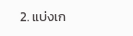2. แบ่งเก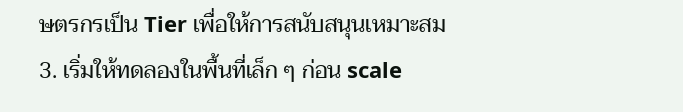ษตรกรเป็น Tier เพื่อให้การสนับสนุนเหมาะสม
3. เริ่มให้ทดลองในพื้นที่เล็ก ๆ ก่อน scale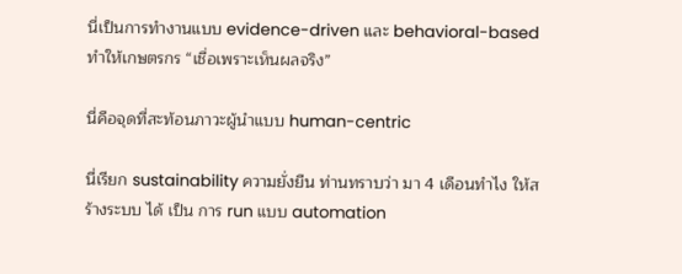นี่เป็นการทำงานแบบ evidence-driven และ behavioral-based
ทำให้เกษตรกร “เชื่อเพราะเห็นผลจริง”

นี่คือจุดที่สะท้อนภาวะผู้นำแบบ human-centric

นี่เรียก sustainability ความยั่งยืน ท่านทราบว่า มา 4 เดือนทำไง ให้สร้างระบบ ได้ เป็น การ run แบบ automation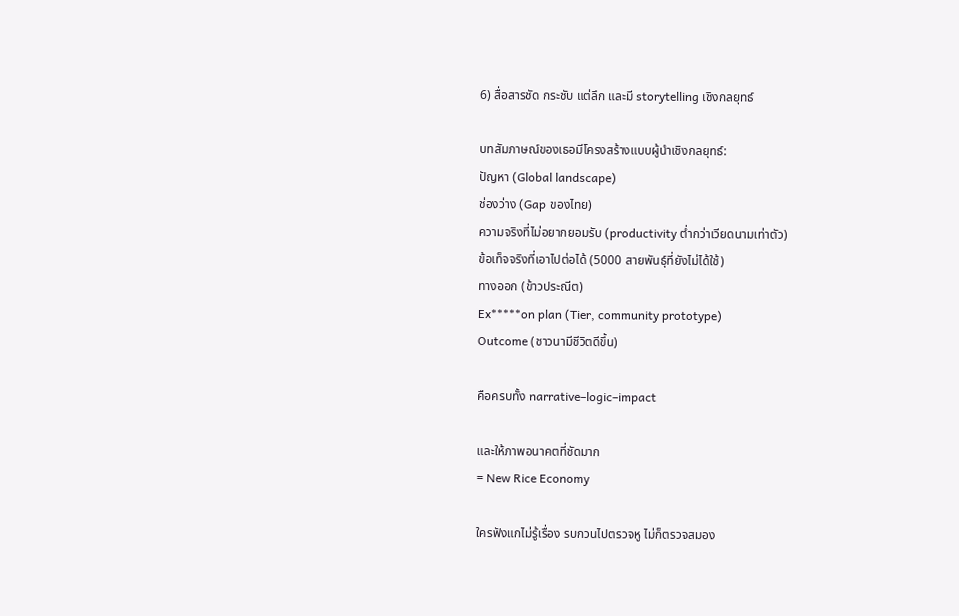6) สื่อสารชัด กระชับ แต่ลึก และมี storytelling เชิงกลยุทธ์

บทสัมภาษณ์ของเธอมีโครงสร้างแบบผู้นำเชิงกลยุทธ์:
ปัญหา (Global landscape)
ช่องว่าง (Gap ของไทย)
ความจริงที่ไม่อยากยอมรับ (productivity ต่ำกว่าเวียดนามเท่าตัว)
ข้อเท็จจริงที่เอาไปต่อได้ (5000 สายพันธุ์ที่ยังไม่ได้ใช้)
ทางออก (ข้าวประณีต)
Ex*****on plan (Tier, community prototype)
Outcome (ชาวนามีชีวิตดีขึ้น)

คือครบทั้ง narrative–logic–impact

และให้ภาพอนาคตที่ชัดมาก
= New Rice Economy

ใครฟังแกไม่รู้เรื่อง รบกวนไปตรวจหู ไม่ก็ตรวจสมอง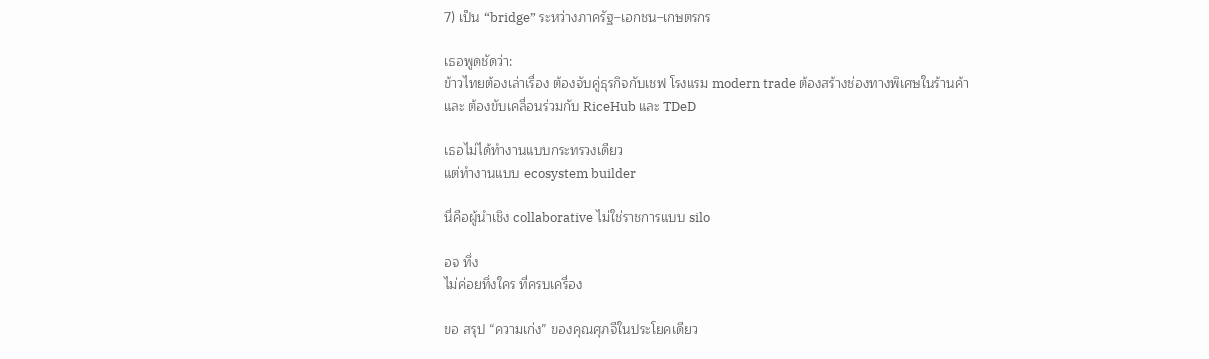7) เป็น “bridge” ระหว่างภาครัฐ–เอกชน–เกษตรกร

เธอพูดชัดว่า:
ข้าวไทยต้องเล่าเรื่อง ต้องจับคู่ธุรกิจกับเชฟ โรงแรม modern trade ต้องสร้างช่องทางพิเศษในร้านค้า
และ ต้องขับเคลื่อนร่วมกับ RiceHub และ TDeD

เธอไม่ได้ทำงานแบบกระทรวงเดียว
แต่ทำงานแบบ ecosystem builder

นี่คือผู้นำเชิง collaborative ไม่ใช่ราชการแบบ silo

อจ ทึ่ง
ไม่ค่อยทึ่งใคร ที่ครบเครื่อง

ขอ สรุป “ความเก่ง” ของคุณศุภจีในประโยคเดียว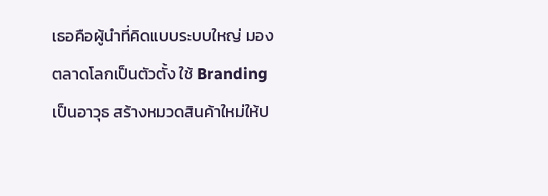เธอคือผู้นำที่คิดแบบระบบใหญ่ มองตลาดโลกเป็นตัวตั้ง ใช้ Branding เป็นอาวุธ สร้างหมวดสินค้าใหม่ให้ป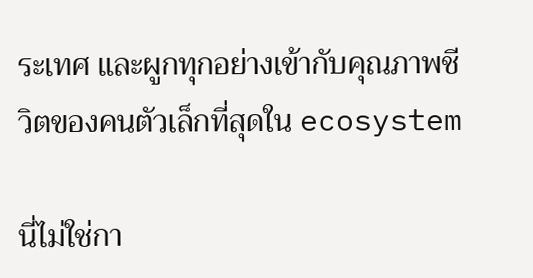ระเทศ และผูกทุกอย่างเข้ากับคุณภาพชีวิตของคนตัวเล็กที่สุดใน ecosystem

นี่ไม่ใช่กา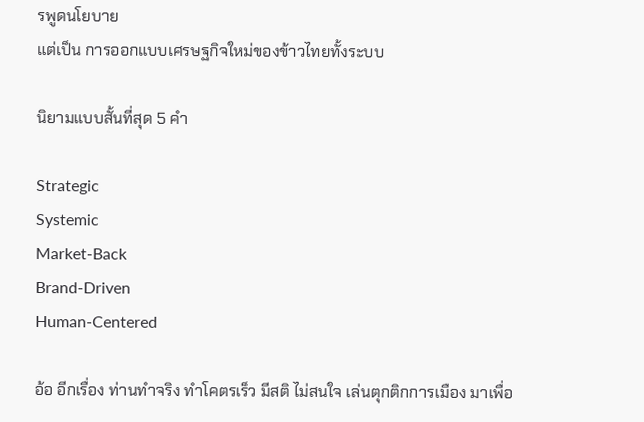รพูดนโยบาย
แต่เป็น การออกแบบเศรษฐกิจใหม่ของข้าวไทยทั้งระบบ

นิยามแบบสั้นที่สุด 5 คำ

Strategic
Systemic
Market-Back
Brand-Driven
Human-Centered

อ้อ อีกเรื่อง ท่านทำจริง ทำโคตรเร็ว มีสติ ไม่สนใจ เล่นตุกติกการเมือง มาเพื่อ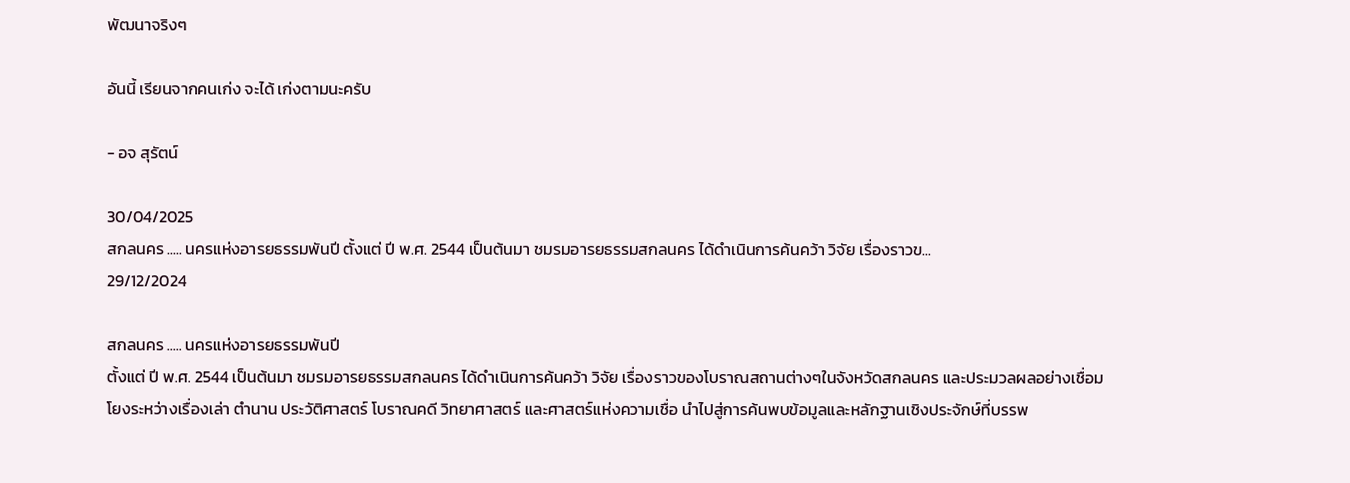พัฒนาจริงๆ

อันนี้ เรียนจากคนเก่ง จะได้ เก่งตามนะครับ

- อจ สุรัตน์

30/04/2025
สกลนคร ..... นครแห่งอารยธรรมพันปี ตั้งแต่ ปี พ.ศ. 2544 เป็นต้นมา ชมรมอารยธรรมสกลนคร ได้ดำเนินการค้นคว้า วิจัย เรื่องราวข...
29/12/2024

สกลนคร ..... นครแห่งอารยธรรมพันปี
ตั้งแต่ ปี พ.ศ. 2544 เป็นต้นมา ชมรมอารยธรรมสกลนคร ได้ดำเนินการค้นคว้า วิจัย เรื่องราวของโบราณสถานต่างๆในจังหวัดสกลนคร และประมวลผลอย่างเชื่อมโยงระหว่างเรื่องเล่า ตำนาน ประวัติศาสตร์ โบราณคดี วิทยาศาสตร์ และศาสตร์แห่งความเชื่อ นำไปสู่การค้นพบข้อมูลและหลักฐานเชิงประจักษ์ที่บรรพ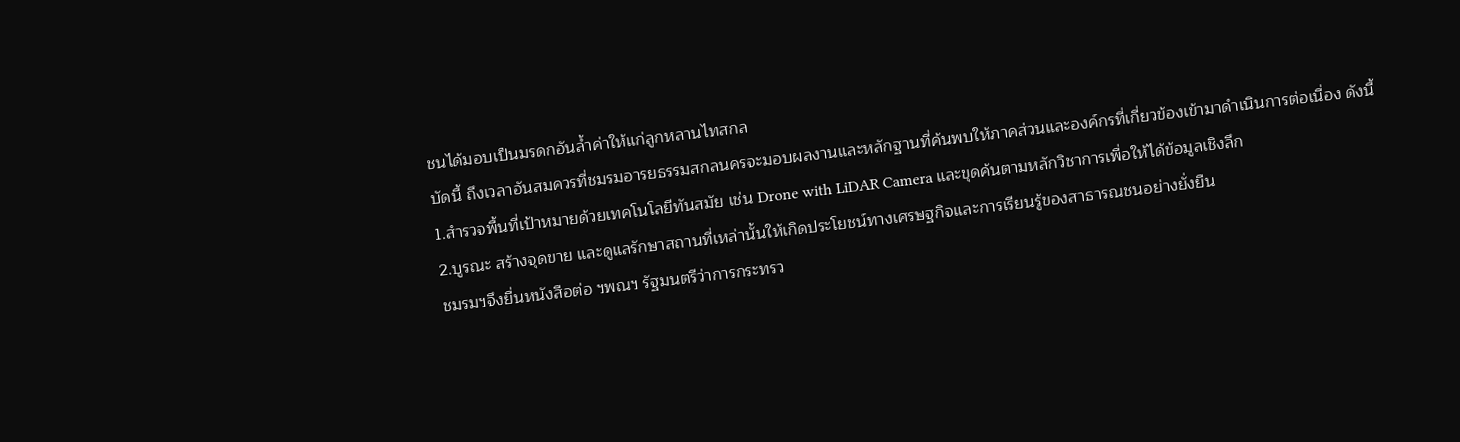ชนได้มอบเป็นมรดกอันล้ำค่าให้แก่ลูกหลานไทสกล
บัดนี้ ถึงเวลาอันสมควรที่ชมรมอารยธรรมสกลนครจะมอบผลงานและหลักฐานที่ค้นพบให้ภาคส่วนและองค์กรที่เกี่ยวข้องเข้ามาดำเนินการต่อเนื่อง ดังนี้
1.สำรวจพื้นที่เป้าหมายด้วยเทคโนโลยีทันสมัย เช่น Drone with LiDAR Camera และขุดค้นตามหลักวิชาการเพื่อให้ได้ข้อมูลเชิงลึก
2.บูรณะ สร้างจุดขาย และดูแลรักษาสถานที่เหล่านั้นให้เกิดประโยชน์ทางเศรษฐกิจและการเรียนรู้ของสาธารณชนอย่างยั่งยืน
ชมรมฯจึงยื่นหนังสือต่อ ฯพณฯ รัฐมนตรีว่าการกระทรว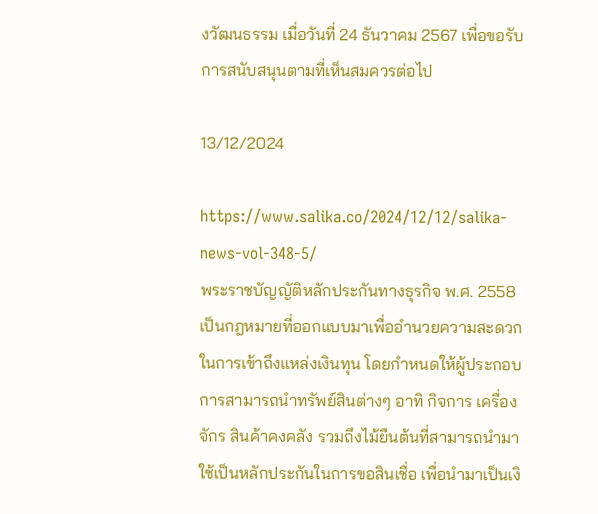งวัฒนธรรม เมื่อวันที่ 24 ธันวาคม 2567 เพื่อขอรับการสนับสนุนตามที่เห็นสมควรต่อไป

13/12/2024

https://www.salika.co/2024/12/12/salika-news-vol-348-5/
พระราชบัญญัติหลักประกันทางธุรกิจ พ.ศ. 2558 เป็นกฎหมายที่ออกแบบมาเพื่ออำนวยความสะดวกในการเข้าถึงแหล่งเงินทุน โดยกำหนดให้ผู้ประกอบการสามารถนำทรัพย์สินต่างๆ อาทิ กิจการ เครื่องจักร สินค้าคงคลัง รวมถึงไม้ยืนต้นที่สามารถนำมาใช้เป็นหลักประกันในการขอสินเชื่อ เพื่อนำมาเป็นเงิ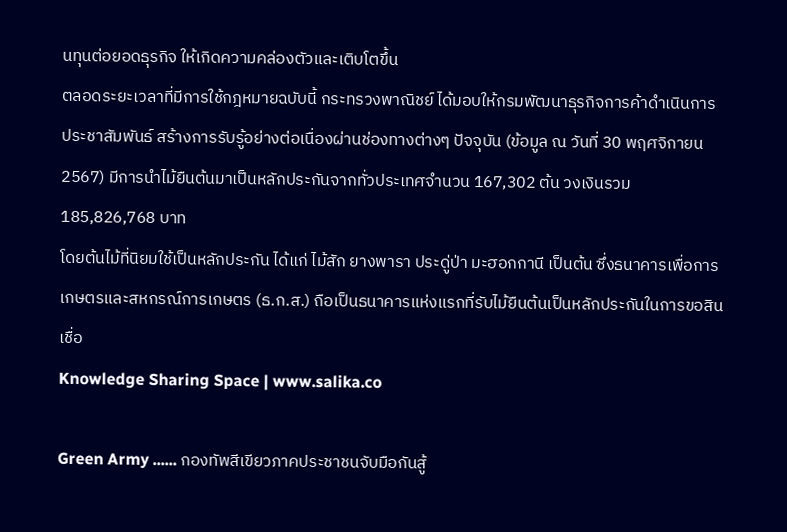นทุนต่อยอดธุรกิจ ให้เกิดความคล่องตัวและเติบโตขึ้น
ตลอดระยะเวลาที่มีการใช้กฎหมายฉบับนี้ กระทรวงพาณิชย์ ได้มอบให้กรมพัฒนาธุรกิจการค้าดำเนินการประชาสัมพันธ์ สร้างการรับรู้อย่างต่อเนื่องผ่านช่องทางต่างๆ ปัจจุบัน (ข้อมูล ณ วันที่ 30 พฤศจิกายน 2567) มีการนำไม้ยืนต้นมาเป็นหลักประกันจากทั่วประเทศจำนวน 167,302 ต้น วงเงินรวม 185,826,768 บาท
โดยต้นไม้ที่นิยมใช้เป็นหลักประกัน ได้แก่ ไม้สัก ยางพารา ประดู่ป่า มะฮอกกานี เป็นต้น ซึ่งธนาคารเพื่อการเกษตรและสหกรณ์การเกษตร (ธ.ก.ส.) ถือเป็นธนาคารแห่งแรกที่รับไม้ยืนต้นเป็นหลักประกันในการขอสินเชื่อ
Knowledge Sharing Space | www.salika.co

Green Army ...... กองทัพสีเขียวภาคประชาชนจับมือกันสู้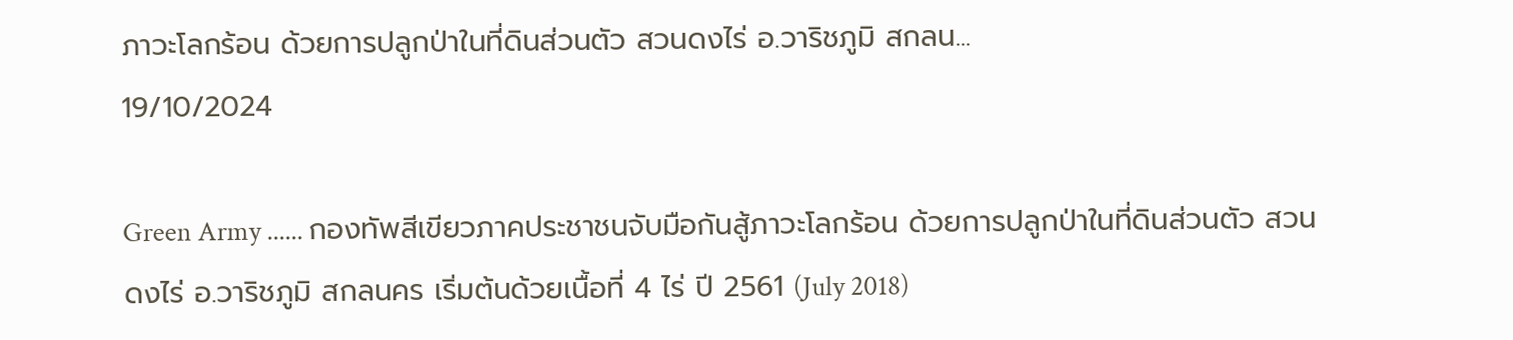ภาวะโลกร้อน ด้วยการปลูกป่าในที่ดินส่วนตัว สวนดงไร่ อ.วาริชภูมิ สกลน...
19/10/2024

Green Army ...... กองทัพสีเขียวภาคประชาชนจับมือกันสู้ภาวะโลกร้อน ด้วยการปลูกป่าในที่ดินส่วนตัว สวนดงไร่ อ.วาริชภูมิ สกลนคร เริ่มต้นด้วยเนื้อที่ 4 ไร่ ปี 2561 (July 2018)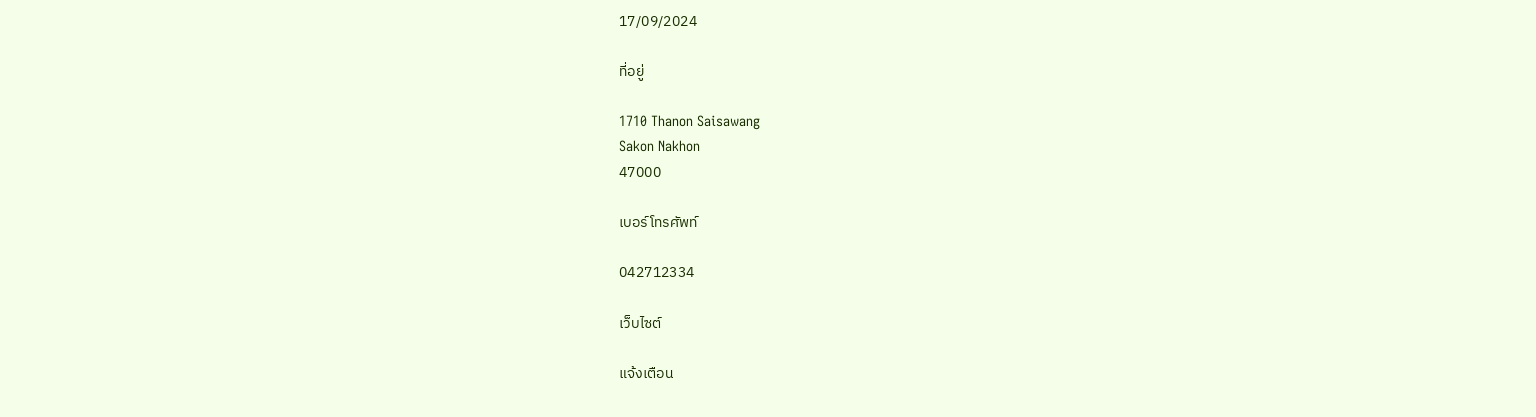17/09/2024

ที่อยู่

1710 Thanon Saisawang
Sakon Nakhon
47000

เบอร์โทรศัพท์

042712334

เว็บไซต์

แจ้งเตือน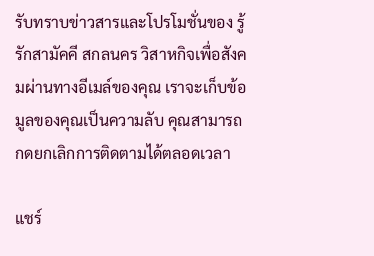รับทราบข่าวสารและโปรโมชั่นของ รู้รักสามัคคี สกลนคร วิสาหกิจเพื่อสังคมผ่านทางอีเมล์ของคุณ เราจะเก็บข้อมูลของคุณเป็นความลับ คุณสามารถกดยกเลิกการติดตามได้ตลอดเวลา

แชร์